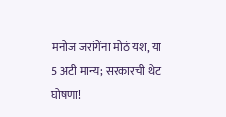मनोज जरांगेंना मोठं यश, या 5 अटी मान्य; सरकारची थेट घोषणा!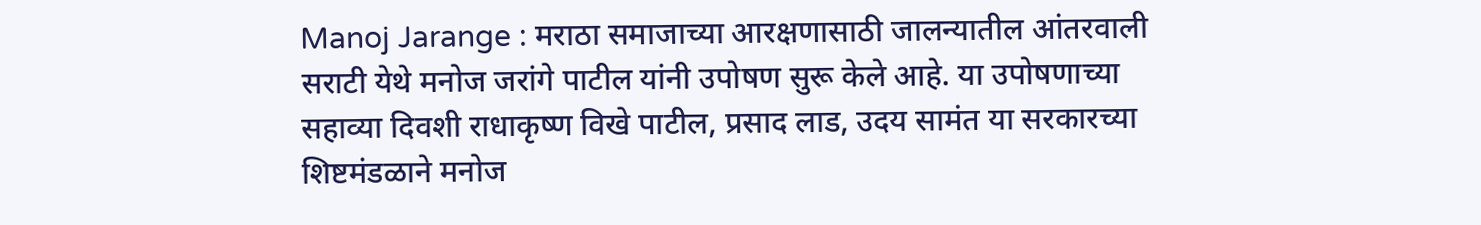Manoj Jarange : मराठा समाजाच्या आरक्षणासाठी जालन्यातील आंतरवाली सराटी येथे मनोज जरांगे पाटील यांनी उपोषण सुरू केले आहे. या उपोषणाच्या सहाव्या दिवशी राधाकृष्ण विखे पाटील, प्रसाद लाड, उदय सामंत या सरकारच्या शिष्टमंडळाने मनोज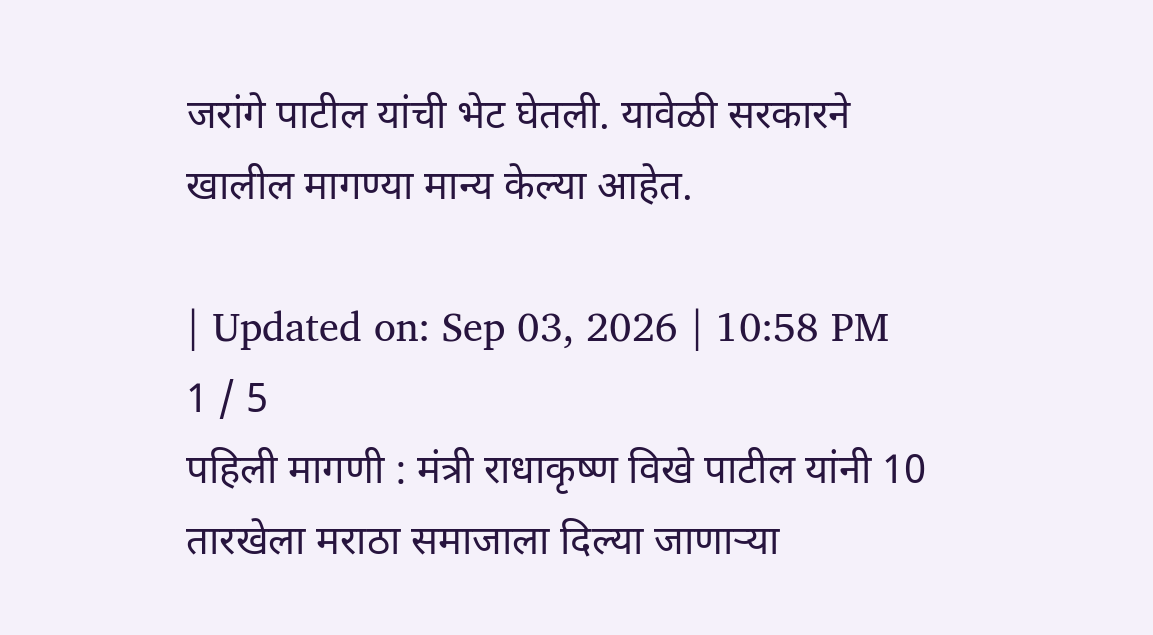जरांगे पाटील यांची भेट घेतली. यावेळी सरकारने खालील मागण्या मान्य केल्या आहेत.

| Updated on: Sep 03, 2026 | 10:58 PM
1 / 5
पहिली मागणी : मंत्री राधाकृष्ण विखे पाटील यांनी 10 तारखेला मराठा समाजाला दिल्या जाणाऱ्या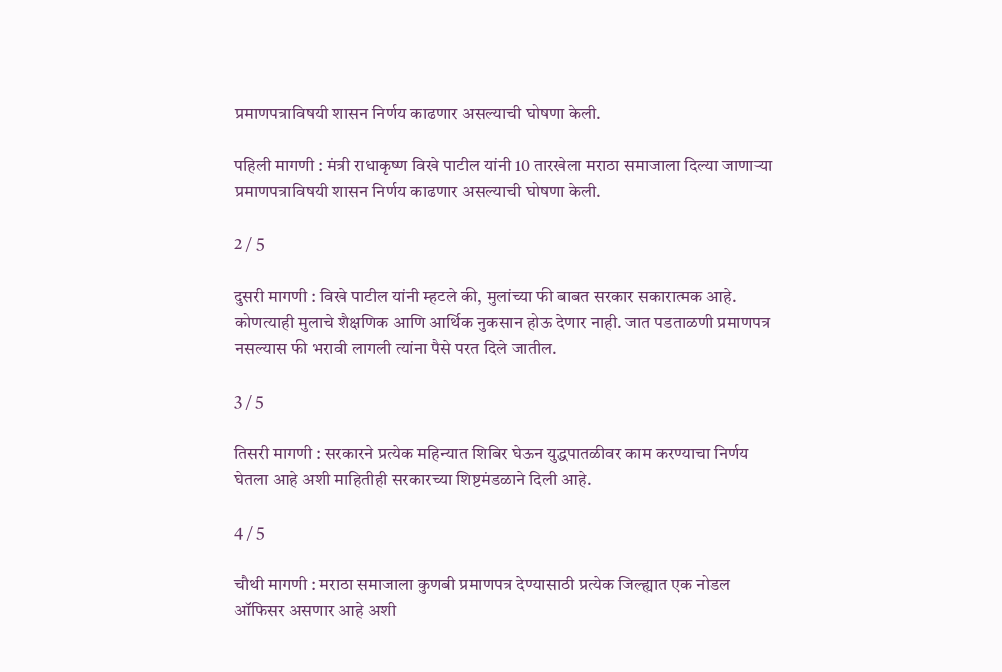प्रमाणपत्राविषयी शासन निर्णय काढणार असल्याची घोषणा केली.

पहिली मागणी : मंत्री राधाकृष्ण विखे पाटील यांनी 10 तारखेला मराठा समाजाला दिल्या जाणाऱ्या प्रमाणपत्राविषयी शासन निर्णय काढणार असल्याची घोषणा केली.

2 / 5

दुसरी मागणी : विखे पाटील यांनी म्हटले की, मुलांच्या फी बाबत सरकार सकारात्मक आहे. कोणत्याही मुलाचे शैक्षणिक आणि आर्थिक नुकसान होऊ देणार नाही. जात पडताळणी प्रमाणपत्र नसल्यास फी भरावी लागली त्यांना पैसे परत दिले जातील.

3 / 5

तिसरी मागणी : सरकारने प्रत्येक महिन्यात शिबिर घेऊन युद्धपातळीवर काम करण्याचा निर्णय घेतला आहे अशी माहितीही सरकारच्या शिष्टमंडळाने दिली आहे.

4 / 5

चौथी मागणी : मराठा समाजाला कुणबी प्रमाणपत्र देण्यासाठी प्रत्येक जिल्ह्यात एक नोडल ऑफिसर असणार आहे अशी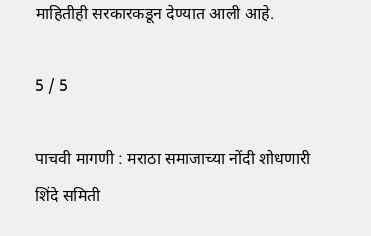माहितीही सरकारकडून देण्यात आली आहे.

5 / 5

पाचवी मागणी : मराठा समाजाच्या नोंदी शोधणारी शिंदे समिती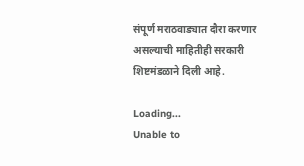संपूर्ण मराठवाड्यात दौरा करणार असल्याची माहितीही सरकारी शिष्टमंडळाने दिली आहे.

Loading...
Unable to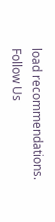load recommendations.
Follow Us